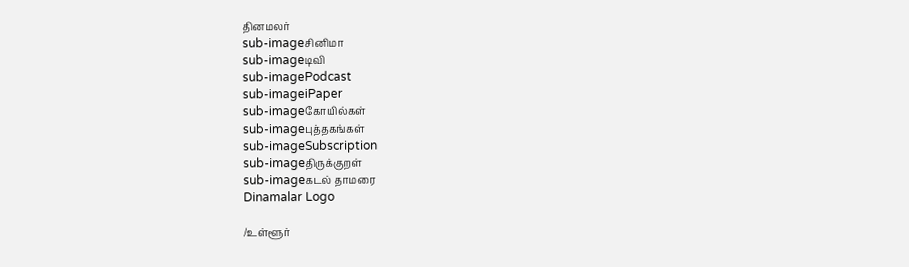தினமலர்
sub-imageசினிமா
sub-imageடிவி
sub-imagePodcast
sub-imageiPaper
sub-imageகோயில்கள்
sub-imageபுத்தகங்கள்
sub-imageSubscription
sub-imageதிருக்குறள்
sub-imageகடல் தாமரை
Dinamalar Logo

/உள்ளூர்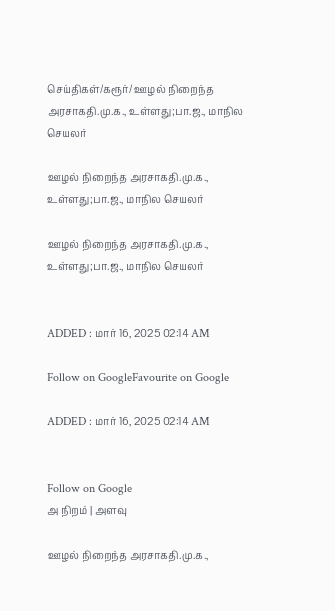செய்திகள்/கரூர்/ ஊழல் நிறைந்த அரசாகதி.மு.க., உள்ளது;பா.ஜ., மாநில செயலர்

ஊழல் நிறைந்த அரசாகதி.மு.க., உள்ளது;பா.ஜ., மாநில செயலர்

ஊழல் நிறைந்த அரசாகதி.மு.க., உள்ளது;பா.ஜ., மாநில செயலர்


ADDED : மார் 16, 2025 02:14 AM

Follow on GoogleFavourite on Google

ADDED : மார் 16, 2025 02:14 AM


Follow on Google
அ நிறம் | அளவு

ஊழல் நிறைந்த அரசாகதி.மு.க.,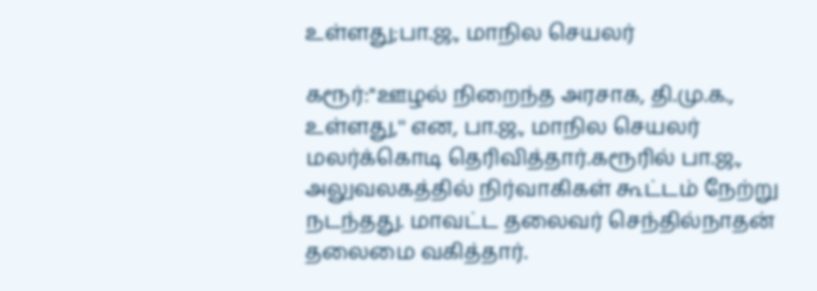உள்ளது;பா.ஜ., மாநில செயலர்

கரூர்:''ஊழல் நிறைந்த அரசாக, தி.மு.க., உள்ளது,'' என, பா.ஜ., மாநில செயலர் மலர்க்கொடி தெரிவித்தார்.கரூரில் பா.ஜ., அலுவலகத்தில் நிர்வாகிகள் கூட்டம் நேற்று நடந்தது. மாவட்ட தலைவர் செந்தில்நாதன் தலைமை வகித்தார்.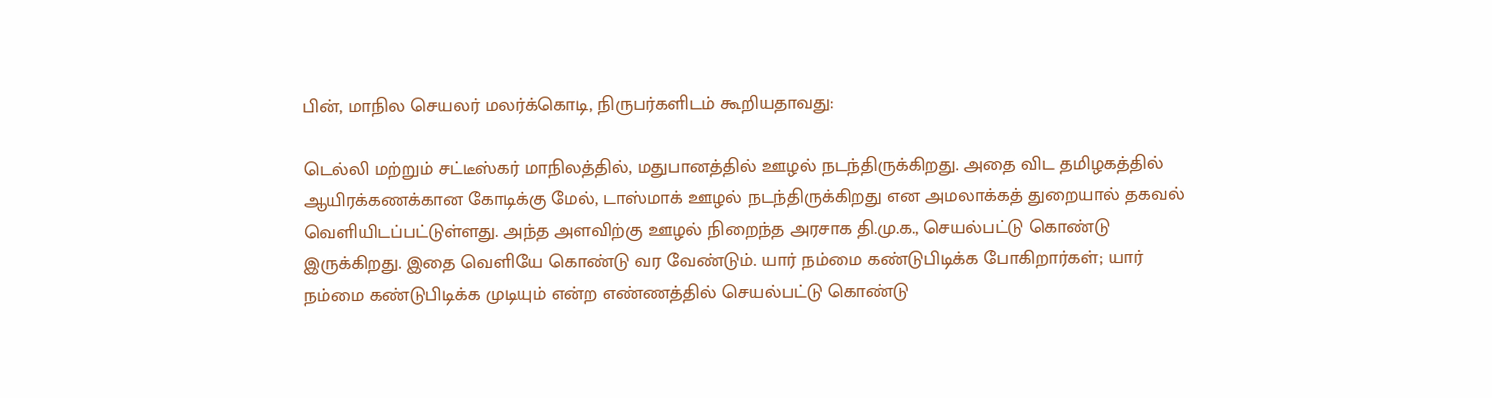பின், மாநில செயலர் மலர்க்கொடி, நிருபர்களிடம் கூறியதாவது:

டெல்லி மற்றும் சட்டீஸ்கர் மாநிலத்தில், மதுபானத்தில் ஊழல் நடந்திருக்கிறது. அதை விட தமிழகத்தில் ஆயிரக்கணக்கான கோடிக்கு மேல், டாஸ்மாக் ஊழல் நடந்திருக்கிறது என அமலாக்கத் துறையால் தகவல் வெளியிடப்பட்டுள்ளது. அந்த அளவிற்கு ஊழல் நிறைந்த அரசாக தி.மு.க., செயல்பட்டு கொண்டு இருக்கிறது. இதை வெளியே கொண்டு வர வேண்டும். யார் நம்மை கண்டுபிடிக்க போகிறார்கள்; யார் நம்மை கண்டுபிடிக்க முடியும் என்ற எண்ணத்தில் செயல்பட்டு கொண்டு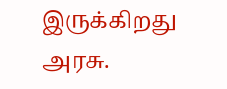இருக்கிறது அரசு.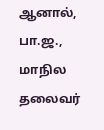ஆனால், பா.ஜ., மாநில தலைவர்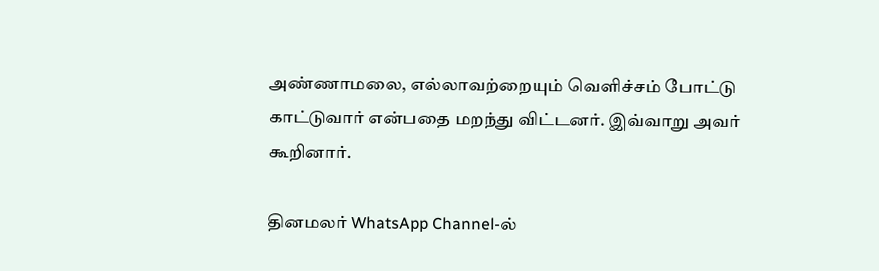அண்ணாமலை, எல்லாவற்றையும் வெளிச்சம் போட்டு காட்டுவார் என்பதை மறந்து விட்டனர். இவ்வாறு அவர் கூறினார்.

தினமலர் WhatsApp Channel-ல்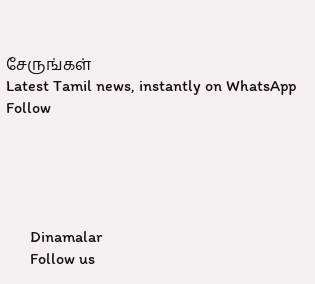சேருங்கள்
Latest Tamil news, instantly on WhatsApp
Follow





      Dinamalar
      Follow us